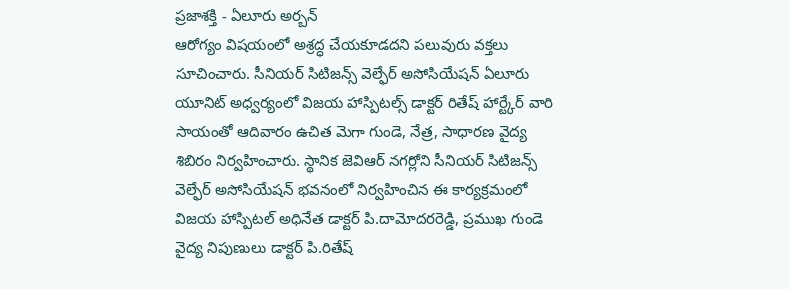ప్రజాశక్తి - ఏలూరు అర్బన్
ఆరోగ్యం విషయంలో అశ్రద్ధ చేయకూడదని పలువురు వక్తలు సూచించారు. సీనియర్ సిటిజన్స్ వెల్ఫేర్ అసోసియేషన్ ఏలూరు యూనిట్ అధ్వర్యంలో విజయ హాస్పిటల్స్ డాక్టర్ రితేష్ హార్ట్కేర్ వారి సాయంతో ఆదివారం ఉచిత మెగా గుండె, నేత్ర, సాధారణ వైద్య శిబిరం నిర్వహించారు. స్థానిక జెవిఆర్ నగర్లోని సీనియర్ సిటిజన్స్ వెల్ఫేర్ అసోసియేషన్ భవనంలో నిర్వహించిన ఈ కార్యక్రమంలో విజయ హాస్పిటల్ అధినేత డాక్టర్ పి.దామోదరరెడ్డి, ప్రముఖ గుండె వైద్య నిపుణులు డాక్టర్ పి.రితేష్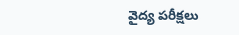వైద్య పరీక్షలు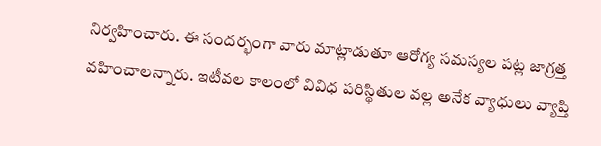నిర్వహించారు. ఈ సందర్భంగా వారు మాట్లాడుతూ ఆరోగ్య సమస్యల పట్ల జాగ్రత్త వహించాలన్నారు. ఇటీవల కాలంలో వివిధ పరిస్థితుల వల్ల అనేక వ్యాధులు వ్యాప్తి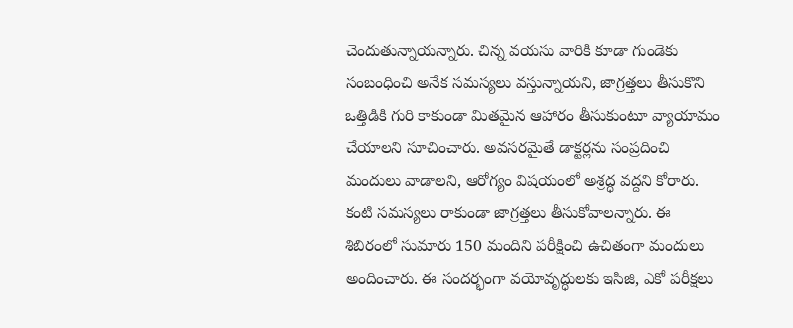చెందుతున్నాయన్నారు. చిన్న వయసు వారికి కూడా గుండెకు సంబంధించి అనేక సమస్యలు వస్తున్నాయని, జాగ్రత్తలు తీసుకొని ఒత్తిడికి గురి కాకుండా మితమైన ఆహారం తీసుకుంటూ వ్యాయామం చేయాలని సూచించారు. అవసరమైతే డాక్టర్లను సంప్రదించి మందులు వాడాలని, ఆరోగ్యం విషయంలో అశ్రద్ధ వద్దని కోరారు. కంటి సమస్యలు రాకుండా జాగ్రత్తలు తీసుకోవాలన్నారు. ఈ శిబిరంలో సుమారు 150 మందిని పరీక్షించి ఉచితంగా మందులు అందించారు. ఈ సందర్భంగా వయోవృద్ధులకు ఇసిజి, ఎకో పరీక్షలు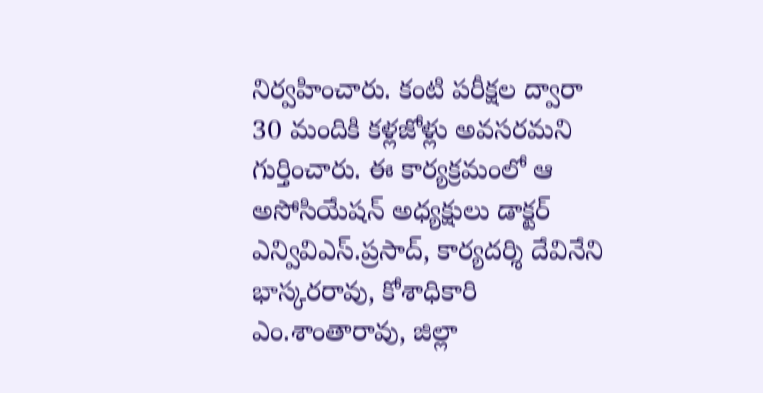నిర్వహించారు. కంటి పరీక్షల ద్వారా 30 మందికి కళ్లజోళ్లు అవసరమని గుర్తించారు. ఈ కార్యక్రమంలో ఆ అసోసియేషన్ అధ్యక్షులు డాక్టర్ ఎన్వివిఎస్.ప్రసాద్, కార్యదర్శి దేవినేని భాస్కరరావు, కోశాధికారి ఎం.శాంతారావు, జిల్లా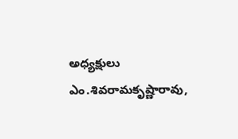అధ్యక్షులు ఎం.శివరామకృష్ణారావు,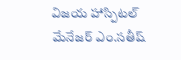విజయ హాస్పిటల్ మేనేజర్ ఎం.సతీష్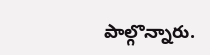పాల్గొన్నారు.